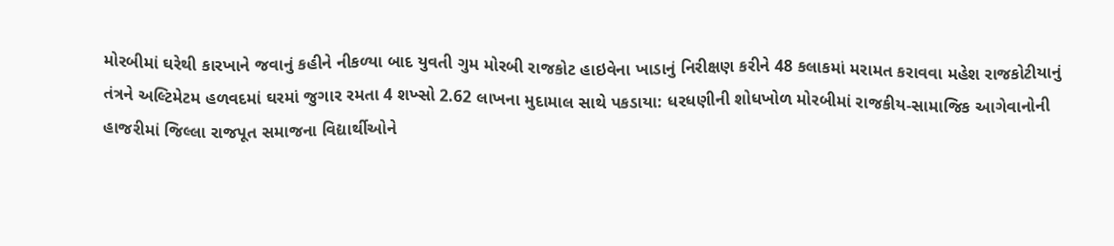મોરબીમાં ઘરેથી કારખાને જવાનું કહીને નીકળ્યા બાદ યુવતી ગુમ મોરબી રાજકોટ હાઇવેના ખાડાનું નિરીક્ષણ કરીને 48 કલાકમાં મરામત કરાવવા મહેશ રાજકોટીયાનું તંત્રને અલ્ટિમેટમ હળવદમાં ઘરમાં જુગાર રમતા 4 શખ્સો 2.62 લાખના મુદામાલ સાથે પકડાયા: ધરધણીની શોધખોળ મોરબીમાં રાજકીય-સામાજિક આગેવાનોની હાજરીમાં જિલ્લા રાજપૂત સમાજના વિદ્યાર્થીઓને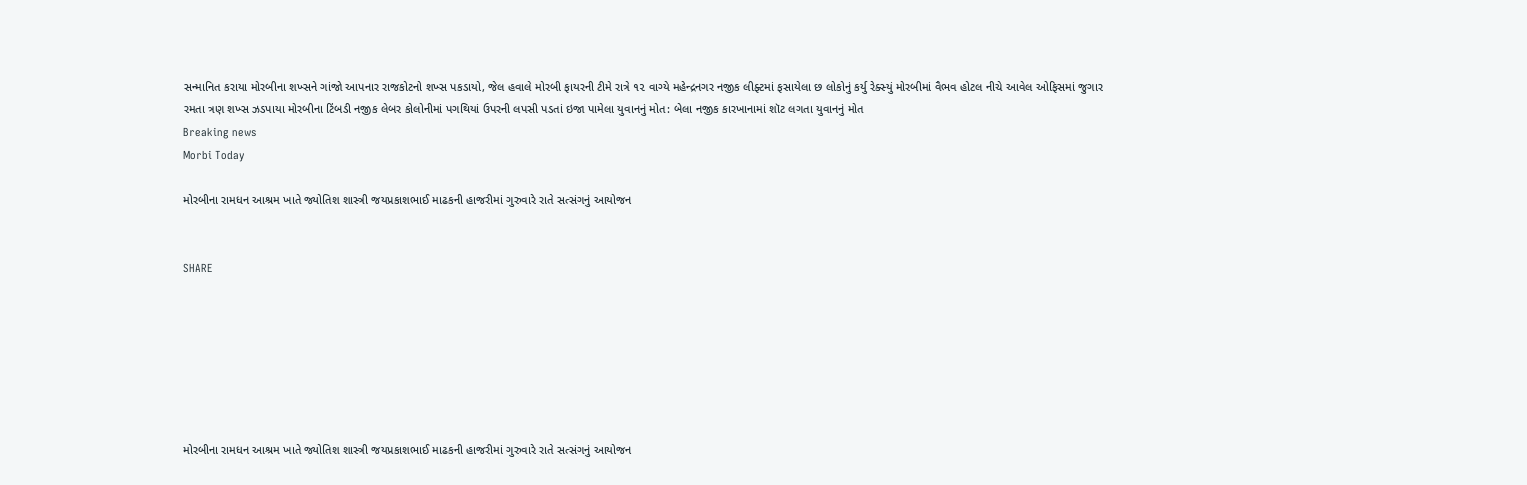સન્માનિત કરાયા મોરબીના શખ્સને ગાંજો આપનાર રાજકોટનો શખ્સ પકડાયો, જેલ હવાલે મોરબી ફાયરની ટીમે રાત્રે ૧૨ વાગ્યે મહેન્દ્રનગર નજીક લીફ્ટમાં ફસાયેલા છ લોકોનું કર્યુ રેક્સ્યું મોરબીમાં વૈભવ હોટલ નીચે આવેલ ઓફિસમાં જુગાર રમતા ત્રણ શખ્સ ઝડપાયા મોરબીના ટિંબડી નજીક લેબર કોલોનીમાં પગથિયાં ઉપરની લપસી પડતાં ઇજા પામેલા યુવાનનું મોત: બેલા નજીક કારખાનામાં શૉટ લગતા યુવાનનું મોત
Breaking news
Morbi Today

મોરબીના રામધન આશ્રમ ખાતે જ્યોતિશ શાસ્ત્રી જયપ્રકાશભાઈ માઢકની હાજરીમાં ગુરુવારે રાતે સત્સંગનું આયોજન


SHARE







મોરબીના રામધન આશ્રમ ખાતે જ્યોતિશ શાસ્ત્રી જયપ્રકાશભાઈ માઢકની હાજરીમાં ગુરુવારે રાતે સત્સંગનું આયોજન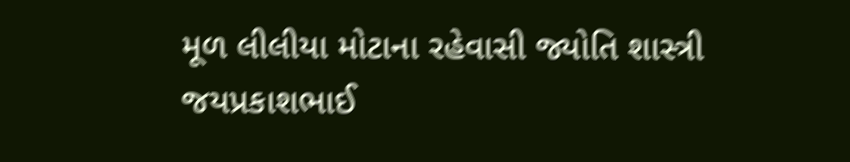મૂળ લીલીયા મોટાના રહેવાસી જ્યોતિ શાસ્ત્રી જયપ્રકાશભાઈ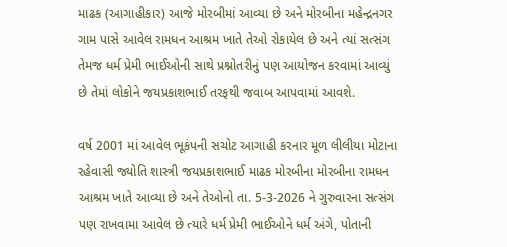માઢક (આગાહીકાર) આજે મોરબીમાં આવ્યા છે અને મોરબીના મહેન્દ્રનગર ગામ પાસે આવેલ રામધન આશ્રમ ખાતે તેઓ રોકાયેલ છે અને ત્યાં સત્સંગ તેમજ ધર્મ પ્રેમી ભાઈઓની સાથે પ્રશ્નોતરીનું પણ આયોજન કરવામાં આવ્યું છે તેમાં લોકોને જયપ્રકાશભાઈ તરફથી જવાબ આપવામાં આવશે.

વર્ષ 2001 માં આવેલ ભૂકંપની સચોટ આગાહી કરનાર મૂળ લીલીયા મોટાના રહેવાસી જ્યોતિ શાસ્ત્રી જયપ્રકાશભાઈ માઢક મોરબીના મોરબીના રામધન આશ્રમ ખાતે આવ્યા છે અને તેઓનો તા. 5-3-2026 ને ગુરુવારના સત્સંગ પણ રાખવામા આવેલ છે ત્યારે ધર્મ પ્રેમી ભાઈઓને ધર્મ અંગે, પોતાની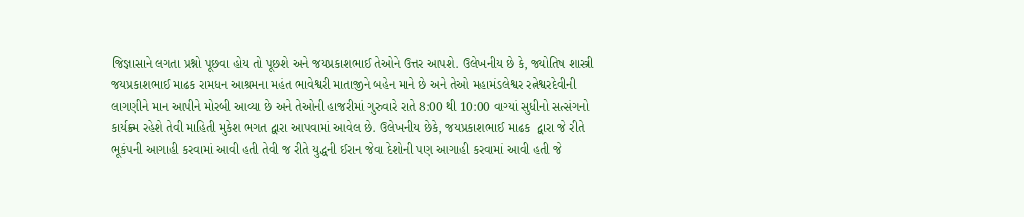જિજ્ઞાસાને લગતા પ્રશ્નો પૂછવા હોય તો પૂછશે અને જયપ્રકાશભાઈ તેઓને ઉત્તર આપશે. ઉલેખનીય છે કે, જ્યોતિષ શાસ્ત્રી જયપ્રકાશભાઈ માઢક રામધન આશ્રમના મહંત ભાવેશ્વરી માતાજીને બહેન માને છે અને તેઓ મહામંડલેશ્વર રત્નેશ્વરદેવીની લાગણીને માન આપીને મોરબી આવ્યા છે અને તેઓની હાજરીમાં ગુરુવારે રાતે 8:00 થી 10:00 વાગ્યાં સુધીનો સત્સંગનો કાર્યક્ર્મ રહેશે તેવી માહિતી મુકેશ ભગત દ્વારા આપવામાં આવેલ છે. ઉલેખનીય છેકે, જયપ્રકાશભાઈ માઢક  દ્વારા જે રીતે ભૂકંપની આગાહી કરવામાં આવી હતી તેવી જ રીતે યુદ્ધની ઈરાન જેવા દેશોની પણ આગાહી કરવામાં આવી હતી જે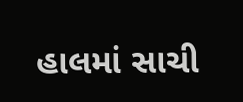હાલમાં સાચી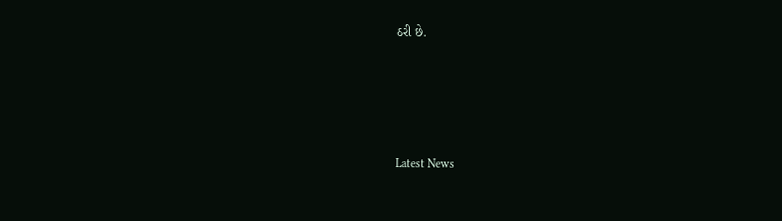ઠરી છે.






Latest News